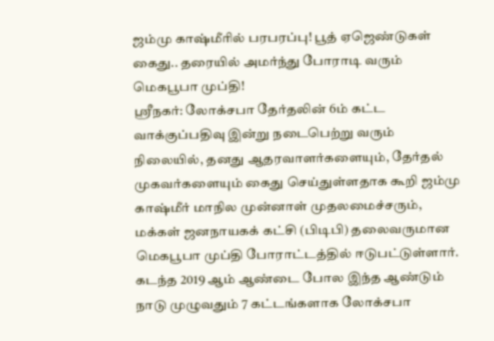ஜம்மு காஷ்மீரில் பரபரப்பு! பூத் ஏஜெண்டுகள் கைது.. தரையில் அமர்ந்து போராடி வரும் மெகபூபா முப்தி!
ஸ்ரீநகர்: லோக்சபா தேர்தலின் 6ம் கட்ட வாக்குப்பதிவு இன்று நடைபெற்று வரும் நிலையில், தனது ஆதரவாளர்களையும், தேர்தல் முகவர்களையும் கைது செய்துள்ளதாக கூறி ஜம்மு காஷ்மீர் மாநில முன்னாள் முதலமைச்சரும், மக்கள் ஜனநாயகக் கட்சி (பிடிபி) தலைவருமான மெகபூபா முப்தி போராட்டத்தில் ஈடுபட்டுள்ளார்.
கடந்த 2019 ஆம் ஆண்டை போல இந்த ஆண்டும் நாடு முழுவதும் 7 கட்டங்களாக லோக்சபா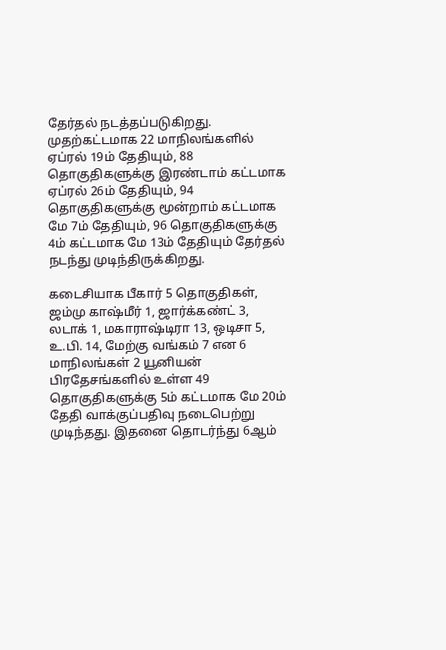தேர்தல் நடத்தப்படுகிறது. முதற்கட்டமாக 22 மாநிலங்களில் ஏப்ரல் 19ம் தேதியும், 88 தொகுதிகளுக்கு இரண்டாம் கட்டமாக ஏப்ரல் 26ம் தேதியும், 94 தொகுதிகளுக்கு மூன்றாம் கட்டமாக மே 7ம் தேதியும், 96 தொகுதிகளுக்கு 4ம் கட்டமாக மே 13ம் தேதியும் தேர்தல் நடந்து முடிந்திருக்கிறது.

கடைசியாக பீகார் 5 தொகுதிகள், ஜம்மு காஷ்மீர் 1, ஜார்க்கண்ட் 3, லடாக் 1, மகாராஷ்டிரா 13, ஒடிசா 5, உ.பி. 14, மேற்கு வங்கம் 7 என 6 மாநிலங்கள் 2 யூனியன் பிரதேசங்களில் உள்ள 49 தொகுதிகளுக்கு 5ம் கட்டமாக மே 20ம் தேதி வாக்குப்பதிவு நடைபெற்று முடிந்தது. இதனை தொடர்ந்து 6ஆம்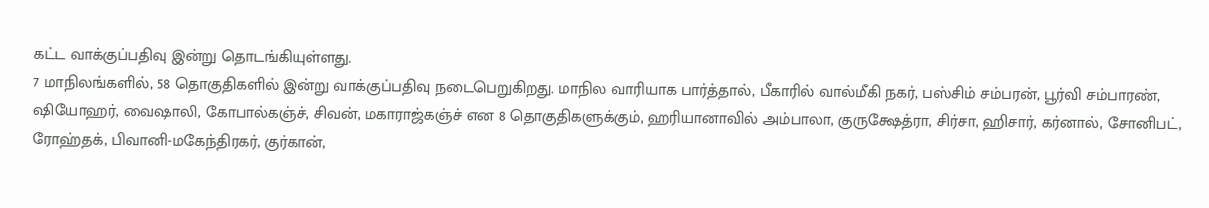கட்ட வாக்குப்பதிவு இன்று தொடங்கியுள்ளது.
7 மாநிலங்களில், 58 தொகுதிகளில் இன்று வாக்குப்பதிவு நடைபெறுகிறது. மாநில வாரியாக பார்த்தால், பீகாரில் வால்மீகி நகர், பஸ்சிம் சம்பரன், பூர்வி சம்பாரண், ஷியோஹர், வைஷாலி, கோபால்கஞ்ச், சிவன், மகாராஜ்கஞ்ச் என 8 தொகுதிகளுக்கும், ஹரியானாவில் அம்பாலா, குருக்ஷேத்ரா, சிர்சா, ஹிசார், கர்னால், சோனிபட், ரோஹ்தக், பிவானி-மகேந்திரகர், குர்கான்,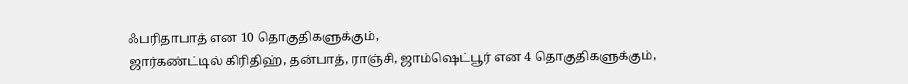ஃபரிதாபாத் என 10 தொகுதிகளுக்கும்,
ஜார்கண்ட்டில் கிரிதிஹ், தன்பாத், ராஞ்சி, ஜாம்ஷெட்பூர் என 4 தொகுதிகளுக்கும்,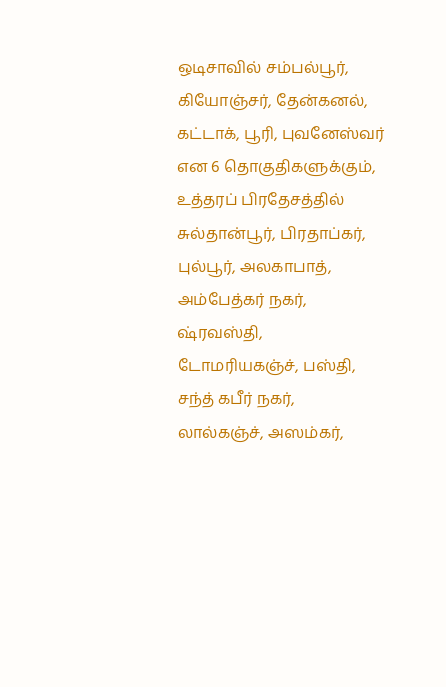ஒடிசாவில் சம்பல்பூர், கியோஞ்சர், தேன்கனல், கட்டாக், பூரி, புவனேஸ்வர் என 6 தொகுதிகளுக்கும், உத்தரப் பிரதேசத்தில் சுல்தான்பூர், பிரதாப்கர், புல்பூர், அலகாபாத், அம்பேத்கர் நகர், ஷ்ரவஸ்தி, டோமரியகஞ்ச், பஸ்தி, சந்த் கபீர் நகர், லால்கஞ்ச், அஸம்கர்,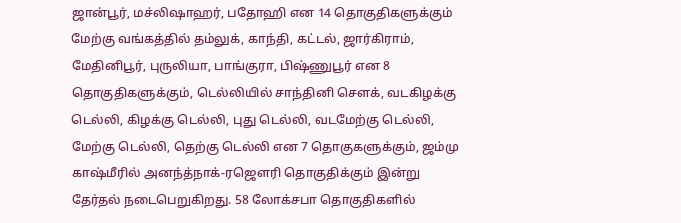ஜான்பூர், மச்லிஷாஹர், பதோஹி என 14 தொகுதிகளுக்கும்
மேற்கு வங்கத்தில் தம்லுக், காந்தி, கட்டல், ஜார்கிராம், மேதினிபூர், புருலியா, பாங்குரா, பிஷ்ணுபூர் என 8 தொகுதிகளுக்கும், டெல்லியில் சாந்தினி சௌக், வடகிழக்கு டெல்லி, கிழக்கு டெல்லி, புது டெல்லி, வடமேற்கு டெல்லி, மேற்கு டெல்லி, தெற்கு டெல்லி என 7 தொகுகளுக்கும், ஜம்மு காஷ்மீரில் அனந்த்நாக்-ரஜௌரி தொகுதிக்கும் இன்று தேர்தல் நடைபெறுகிறது. 58 லோக்சபா தொகுதிகளில்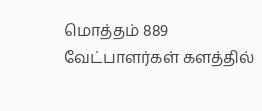மொத்தம் 889 வேட்பாளர்கள் களத்தில்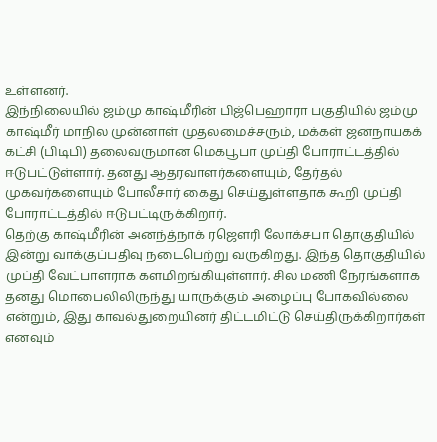உள்ளனர்.
இந்நிலையில் ஜம்மு காஷ்மீரின் பிஜ்பெஹாரா பகுதியில் ஜம்மு காஷ்மீர் மாநில முன்னாள் முதலமைச்சரும், மக்கள் ஜனநாயகக் கட்சி (பிடிபி) தலைவருமான மெகபூபா முப்தி போராட்டத்தில் ஈடுபட்டுள்ளார். தனது ஆதரவாளர்களையும், தேர்தல் முகவர்களையும் போலீசார் கைது செய்துள்ளதாக கூறி முப்தி போராட்டத்தில் ஈடுபட்டிருக்கிறார்.
தெற்கு காஷ்மீரின் அனந்த்நாக் ரஜௌரி லோக்சபா தொகுதியில் இன்று வாக்குப்பதிவு நடைபெற்று வருகிறது. இந்த தொகுதியில் முப்தி வேட்பாளராக களமிறங்கியுள்ளார். சில மணி நேரங்களாக தனது மொபைலிலிருந்து யாருக்கும் அழைப்பு போகவில்லை என்றும், இது காவல்துறையினர் திட்டமிட்டு செய்திருக்கிறார்கள் எனவும்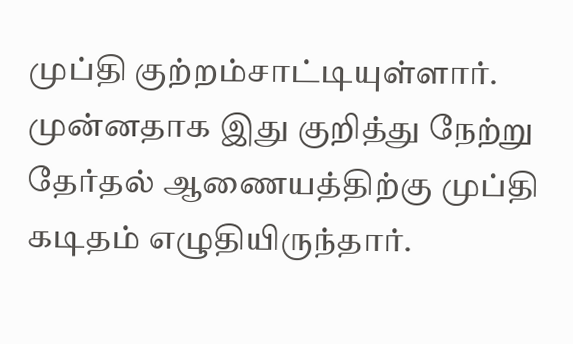முப்தி குற்றம்சாட்டியுள்ளார்.
முன்னதாக இது குறித்து நேற்று தேர்தல் ஆணையத்திற்கு முப்தி கடிதம் எழுதியிருந்தார்.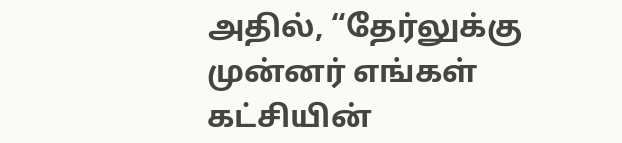அதில், “தேர்லுக்கு முன்னர் எங்கள் கட்சியின்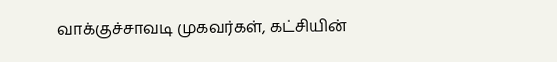வாக்குச்சாவடி முகவர்கள், கட்சியின்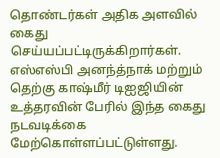தொண்டர்கள் அதிக அளவில் கைது செய்யப்பட்டிருக்கிறார்கள். எஸ்எஸ்பி அனந்த்நாக் மற்றும் தெற்கு காஷ்மீர் டிஐஜியின் உத்தரவின் பேரில் இந்த கைது நடவடிக்கை மேற்கொள்ளப்பட்டுள்ளது.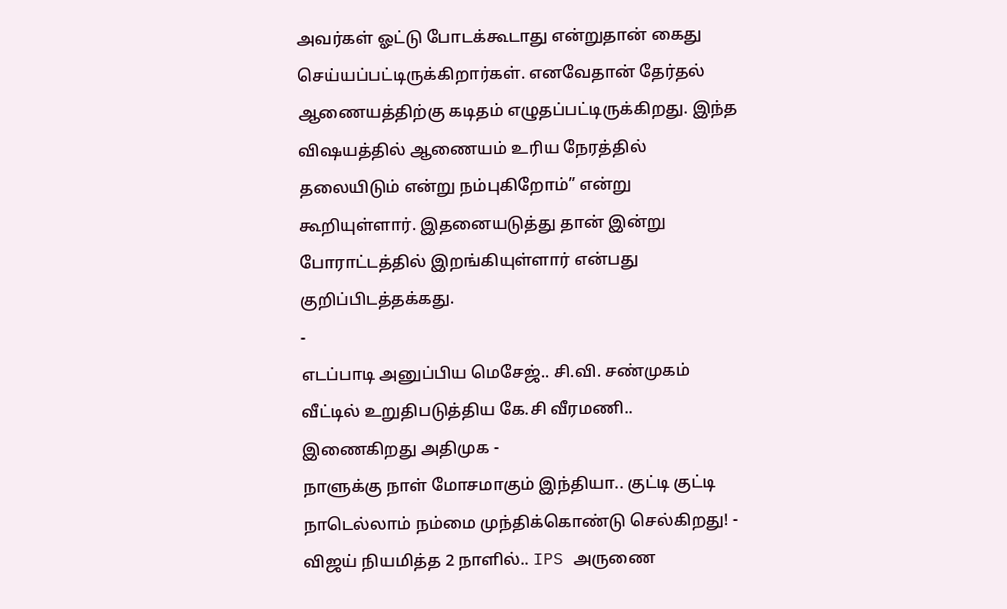அவர்கள் ஓட்டு போடக்கூடாது என்றுதான் கைது செய்யப்பட்டிருக்கிறார்கள். எனவேதான் தேர்தல் ஆணையத்திற்கு கடிதம் எழுதப்பட்டிருக்கிறது. இந்த விஷயத்தில் ஆணையம் உரிய நேரத்தில் தலையிடும் என்று நம்புகிறோம்” என்று கூறியுள்ளார். இதனையடுத்து தான் இன்று போராட்டத்தில் இறங்கியுள்ளார் என்பது குறிப்பிடத்தக்கது.
-
எடப்பாடி அனுப்பிய மெசேஜ்.. சி.வி. சண்முகம் வீட்டில் உறுதிபடுத்திய கே.சி வீரமணி.. இணைகிறது அதிமுக -
நாளுக்கு நாள் மோசமாகும் இந்தியா.. குட்டி குட்டி நாடெல்லாம் நம்மை முந்திக்கொண்டு செல்கிறது! -
விஜய் நியமித்த 2 நாளில்.. IPS அருணை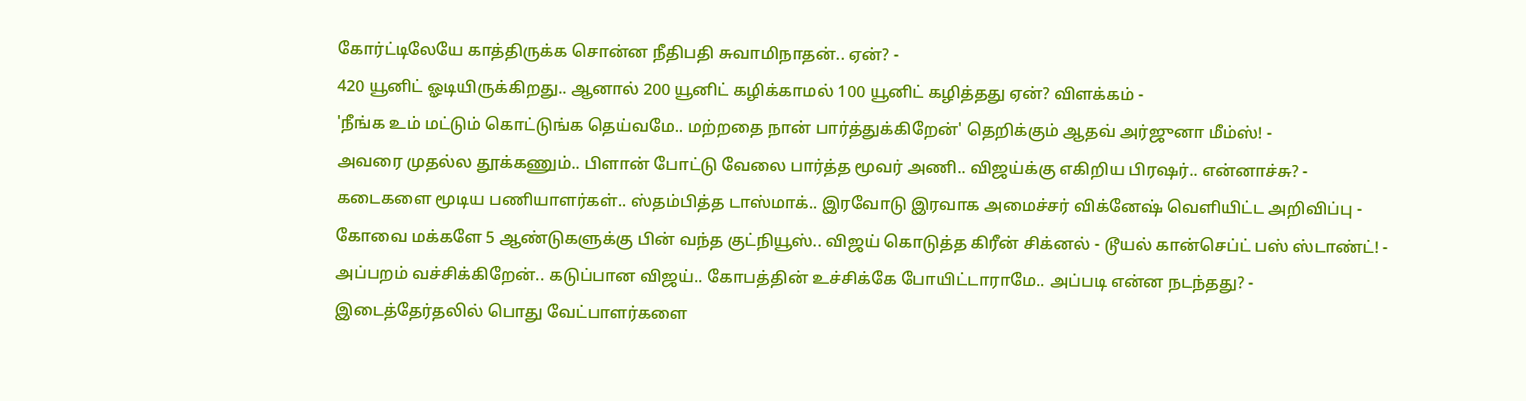கோர்ட்டிலேயே காத்திருக்க சொன்ன நீதிபதி சுவாமிநாதன்.. ஏன்? -
420 யூனிட் ஓடியிருக்கிறது.. ஆனால் 200 யூனிட் கழிக்காமல் 100 யூனிட் கழித்தது ஏன்? விளக்கம் -
'நீங்க உம் மட்டும் கொட்டுங்க தெய்வமே.. மற்றதை நான் பார்த்துக்கிறேன்' தெறிக்கும் ஆதவ் அர்ஜுனா மீம்ஸ்! -
அவரை முதல்ல தூக்கணும்.. பிளான் போட்டு வேலை பார்த்த மூவர் அணி.. விஜய்க்கு எகிறிய பிரஷர்.. என்னாச்சு? -
கடைகளை மூடிய பணியாளர்கள்.. ஸ்தம்பித்த டாஸ்மாக்.. இரவோடு இரவாக அமைச்சர் விக்னேஷ் வெளியிட்ட அறிவிப்பு -
கோவை மக்களே 5 ஆண்டுகளுக்கு பின் வந்த குட்நியூஸ்.. விஜய் கொடுத்த கிரீன் சிக்னல் - டூயல் கான்செப்ட் பஸ் ஸ்டாண்ட்! -
அப்பறம் வச்சிக்கிறேன்.. கடுப்பான விஜய்.. கோபத்தின் உச்சிக்கே போயிட்டாராமே.. அப்படி என்ன நடந்தது? -
இடைத்தேர்தலில் பொது வேட்பாளர்களை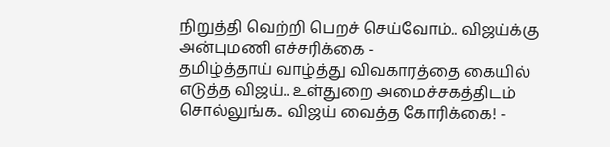நிறுத்தி வெற்றி பெறச் செய்வோம்.. விஜய்க்கு அன்புமணி எச்சரிக்கை -
தமிழ்த்தாய் வாழ்த்து விவகாரத்தை கையில் எடுத்த விஜய்.. உள்துறை அமைச்சகத்திடம் சொல்லுங்க.. விஜய் வைத்த கோரிக்கை! -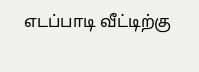எடப்பாடி வீட்டிற்கு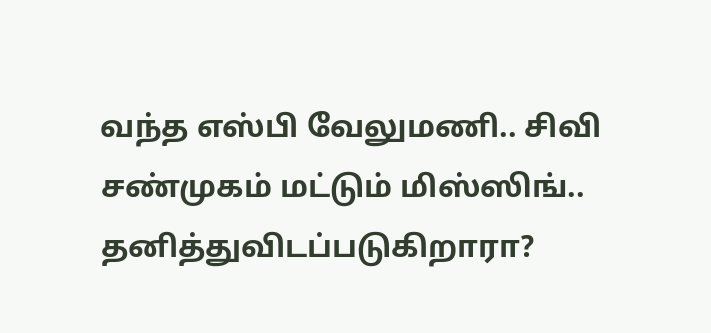வந்த எஸ்பி வேலுமணி.. சிவி சண்முகம் மட்டும் மிஸ்ஸிங்.. தனித்துவிடப்படுகிறாரா?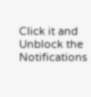Click it and Unblock the Notifications